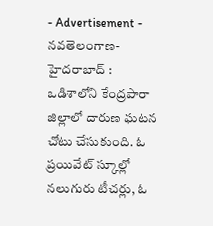- Advertisement -
నవతెలంగాణ-హైదరాబాద్ : ఒడిశాలోని కేంద్రపారా జిల్లాలో దారుణ ఘటన చోటు చేసుకుంది. ఓ ప్రయివేట్ స్కూల్లో నలుగురు టీచర్లు, ఓ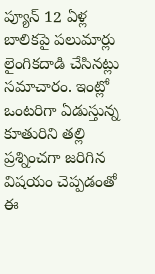ప్యూన్ 12 ఏళ్ల బాలికపై పలుమార్లు లైంగికదాడి చేసినట్లు సమాచారం. ఇంట్లో ఒంటరిగా ఏడుస్తున్న కూతురిని తల్లి ప్రశ్నించగా జరిగిన విషయం చెప్పడంతో ఈ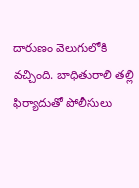దారుణం వెలుగులోకి వచ్చింది. బాధితురాలి తల్లి ఫిర్యాదుతో పోలీసులు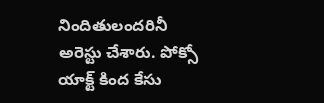నిందితులందరినీ అరెస్టు చేశారు. పోక్సో యాక్ట్ కింద కేసు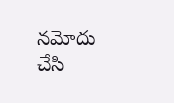నమోదు చేసి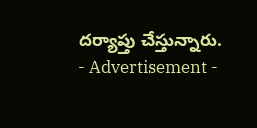దర్యాప్తు చేస్తున్నారు.
- Advertisement -